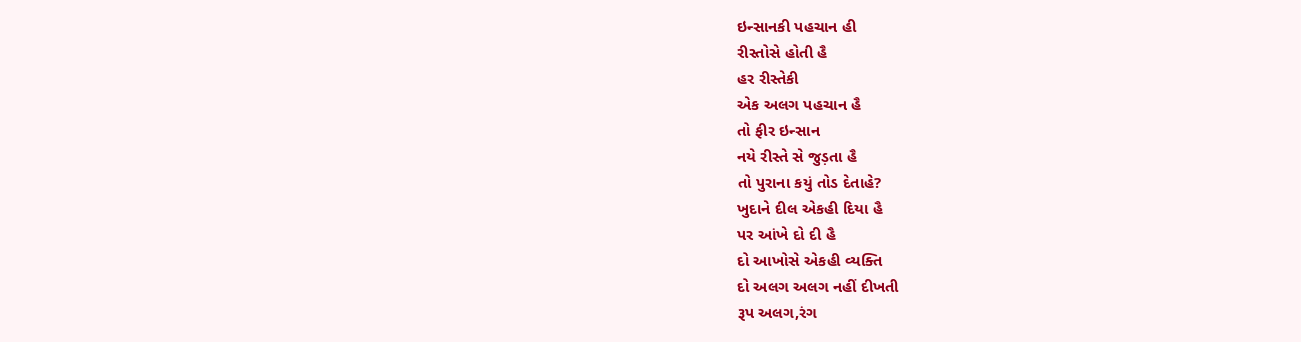ઇન્સાનકી પહચાન હી
રીસ્તોસે હોતી હૈ
હર રીસ્તેકી
એક અલગ પહચાન હૈ
તો ફીર ઇન્સાન
નયે રીસ્તે સે જુડ઼તા હૈ
તો પુરાના કયું તોડ દેતાહે?
ખુદાને દીલ એકહી દિયા હૈ
પર આંખે દો દી હૈ
દો આખોસે એકહી વ્યક્તિ
દો અલગ અલગ નહીં દીખતી
રૂપ અલગ,રંગ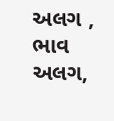અલગ ,
ભાવ અલગ,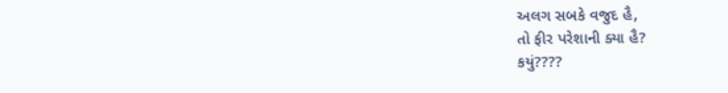અલગ સબકે વજુદ હૈ,
તો ફીર પરેશાની ક્યા હૈ?
કયું????